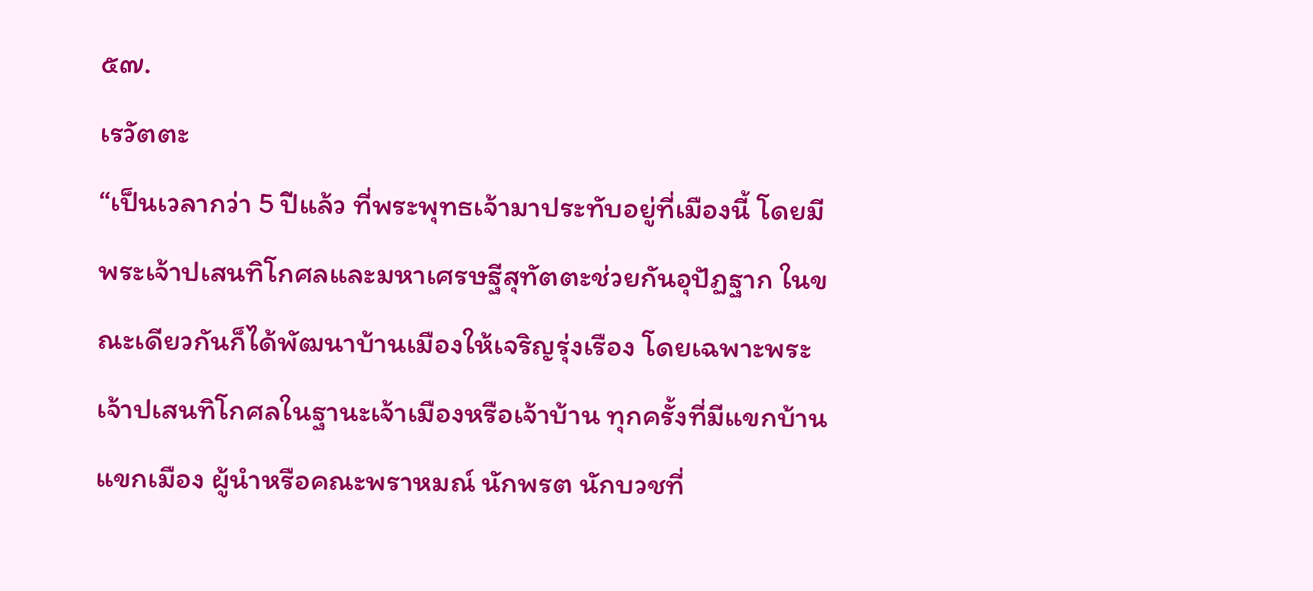๕๗.
เรวัตตะ
“เป็นเวลากว่า 5 ปีแล้ว ที่พระพุทธเจ้ามาประทับอยู่ที่เมืองนี้ โดยมีพระเจ้าปเสนทิโกศลและมหาเศรษฐีสุทัตตะช่วยกันอุปัฏฐาก ในขณะเดียวกันก็ได้พัฒนาบ้านเมืองให้เจริญรุ่งเรือง โดยเฉพาะพระเจ้าปเสนทิโกศลในฐานะเจ้าเมืองหรือเจ้าบ้าน ทุกครั้งที่มีแขกบ้านแขกเมือง ผู้นำหรือคณะพราหมณ์ นักพรต นักบวชที่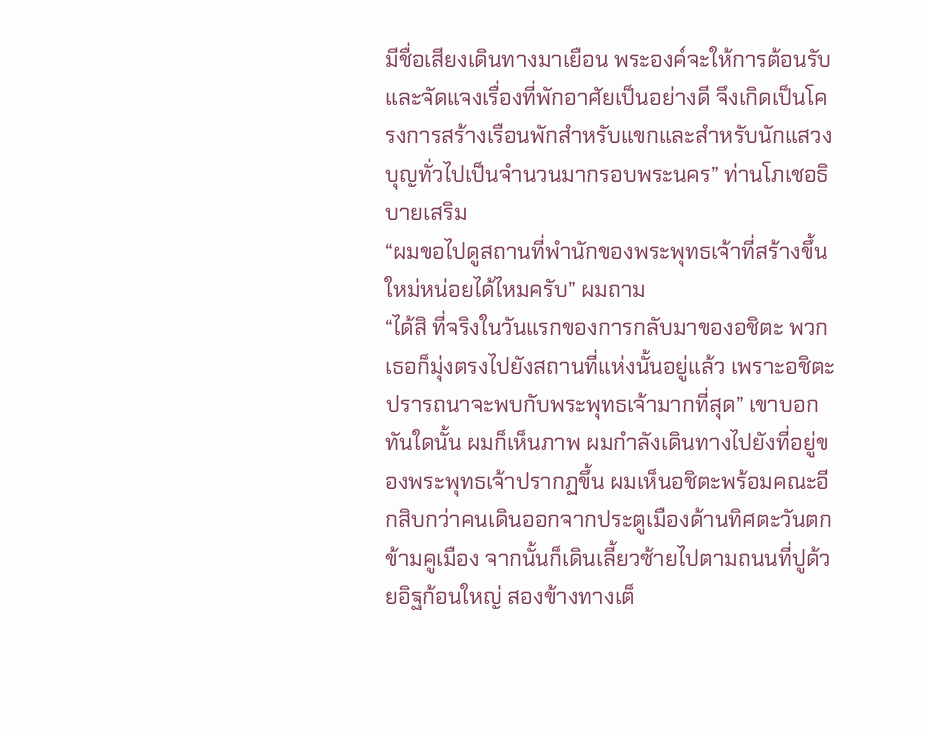มีชื่อเสียงเดินทางมาเยือน พระองค์จะให้การต้อนรับและจัดแจงเรื่องที่พักอาศัยเป็นอย่างดี จึงเกิดเป็นโครงการสร้างเรือนพักสำหรับแขกและสำหรับนักแสวงบุญทั่วไปเป็นจำนวนมากรอบพระนคร” ท่านโภเชอธิบายเสริม
“ผมขอไปดูสถานที่พำนักของพระพุทธเจ้าที่สร้างขึ้นใหม่หน่อยได้ไหมครับ” ผมถาม
“ได้สิ ที่จริงในวันแรกของการกลับมาของอชิตะ พวกเธอก็มุ่งตรงไปยังสถานที่แห่งนั้นอยู่แล้ว เพราะอชิตะปรารถนาจะพบกับพระพุทธเจ้ามากที่สุด” เขาบอก
ทันใดนั้น ผมก็เห็นภาพ ผมกำลังเดินทางไปยังที่อยู่ของพระพุทธเจ้าปรากฏขึ้น ผมเห็นอชิตะพร้อมคณะอีกสิบกว่าคนเดินออกจากประตูเมืองด้านทิศตะวันตกข้ามคูเมือง จากนั้นก็เดินเลี้ยวซ้ายไปตามถนนที่ปูด้วยอิฐก้อนใหญ่ สองข้างทางเต็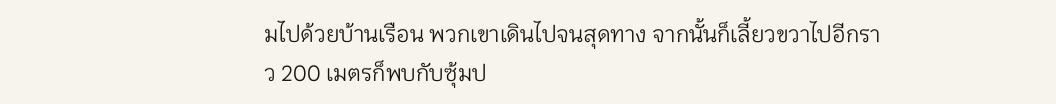มไปด้วยบ้านเรือน พวกเขาเดินไปจนสุดทาง จากนั้นก็เลี้ยวขวาไปอีกราว 200 เมตรก็พบกับซุ้มป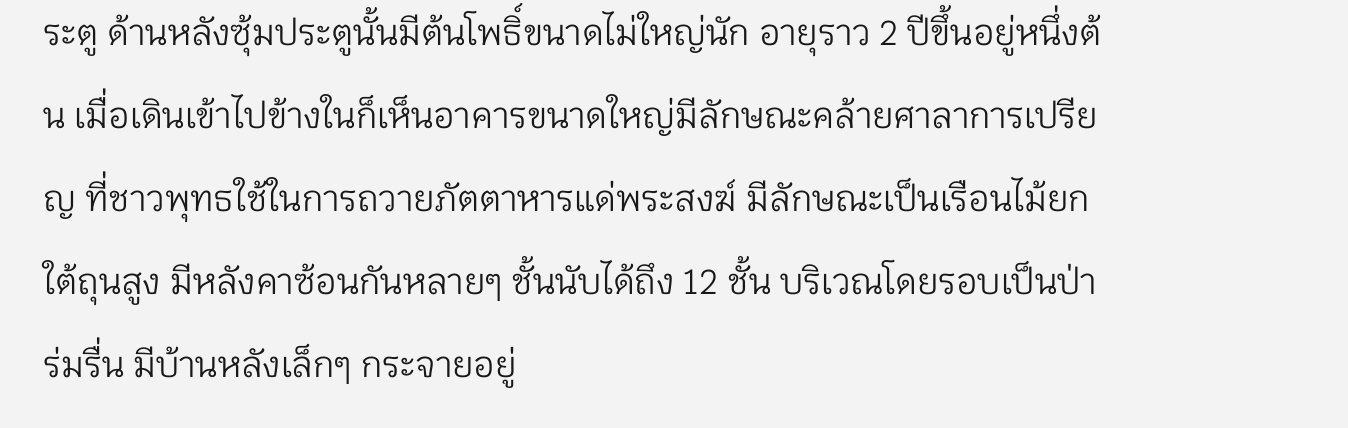ระตู ด้านหลังซุ้มประตูนั้นมีต้นโพธิ์ขนาดไม่ใหญ่นัก อายุราว 2 ปีขึ้นอยู่หนึ่งต้น เมื่อเดินเข้าไปข้างในก็เห็นอาคารขนาดใหญ่มีลักษณะคล้ายศาลาการเปรียญ ที่ชาวพุทธใช้ในการถวายภัตตาหารแด่พระสงฆ์ มีลักษณะเป็นเรือนไม้ยกใต้ถุนสูง มีหลังคาซ้อนกันหลายๆ ชั้นนับได้ถึง 12 ชั้น บริเวณโดยรอบเป็นป่าร่มรื่น มีบ้านหลังเล็กๆ กระจายอยู่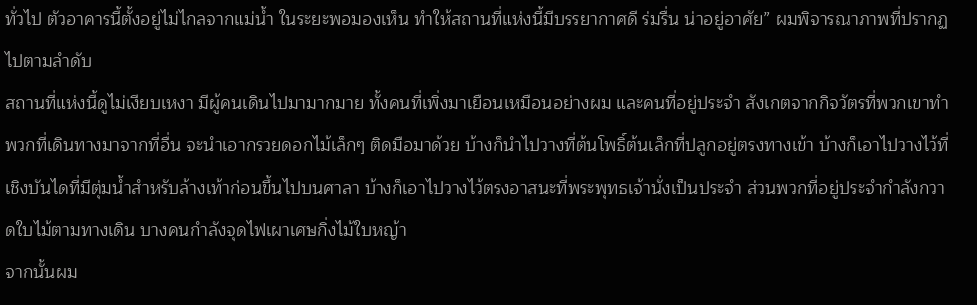ทั่วไป ตัวอาคารนี้ตั้งอยู่ไม่ไกลจากแม่น้ำ ในระยะพอมองเห็น ทำให้สถานที่แห่งนี้มีบรรยากาศดี ร่มรื่น น่าอยู่อาศัย” ผมพิจารณาภาพที่ปรากฏไปตามลำดับ
สถานที่แห่งนี้ดูไม่เงียบเหงา มีผู้คนเดินไปมามากมาย ทั้งคนที่เพิ่งมาเยือนเหมือนอย่างผม และคนที่อยู่ประจำ สังเกตจากกิจวัตรที่พวกเขาทำ พวกที่เดินทางมาจากที่อื่น จะนำเอากรวยดอกไม้เล็กๆ ติดมือมาด้วย บ้างก็นำไปวางที่ต้นโพธิ์ต้นเล็กที่ปลูกอยู่ตรงทางเข้า บ้างก็เอาไปวางไว้ที่เชิงบันไดที่มีตุ่มน้ำสำหรับล้างเท้าก่อนขึ้นไปบนศาลา บ้างก็เอาไปวางไว้ตรงอาสนะที่พระพุทธเจ้านั่งเป็นประจำ ส่วนพวกที่อยู่ประจำกำลังกวาดใบไม้ตามทางเดิน บางคนกำลังจุดไฟเผาเศษกิ่งไม้ใบหญ้า
จากนั้นผม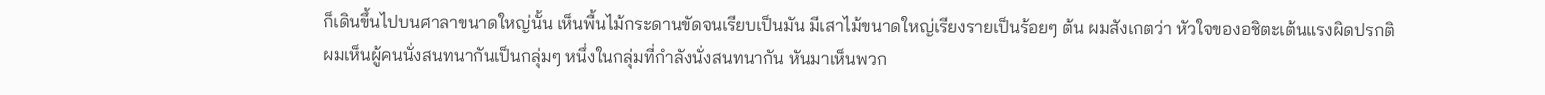ก็เดินขึ้นไปบนศาลาขนาดใหญ่นั้น เห็นพื้นไม้กระดานขัดจนเรียบเป็นมัน มีเสาไม้ขนาดใหญ่เรียงรายเป็นร้อยๆ ต้น ผมสังเกตว่า หัวใจของอชิตะเต้นแรงผิดปรกติ ผมเห็นผู้คนนั่งสนทนากันเป็นกลุ่มๆ หนึ่งในกลุ่มที่กำลังนั่งสนทนากัน หันมาเห็นพวก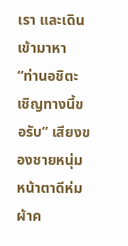เรา และเดินเข้ามาหา
“ท่านอชิตะ เชิญทางนี้ขอรับ” เสียงของชายหนุ่มหน้าตาดีห่มผ้าค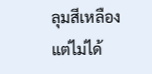ลุมสีเหลือง แต่ไม่ได้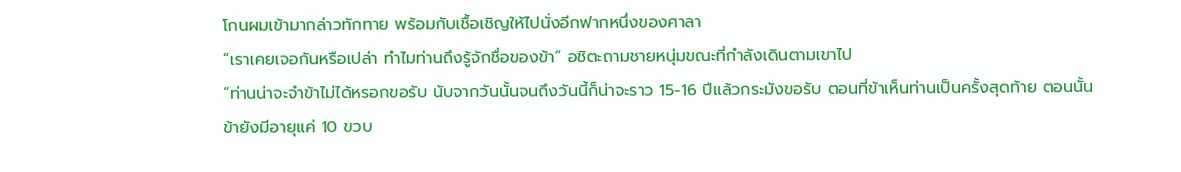โกนผมเข้ามากล่าวทักทาย พร้อมกับเชื้อเชิญให้ไปนั่งอีกฟากหนึ่งของศาลา
“เราเคยเจอกันหรือเปล่า ทำไมท่านถึงรู้จักชื่อของข้า” อชิตะถามชายหนุ่มขณะที่กำลังเดินตามเขาไป
“ท่านน่าจะจำข้าไม่ได้หรอกขอรับ นับจากวันนั้นจนถึงวันนี้ก็น่าจะราว 15-16 ปีแล้วกระมังขอรับ ตอนที่ข้าเห็นท่านเป็นครั้งสุดท้าย ตอนนั้นข้ายังมีอายุแค่ 10 ขวบ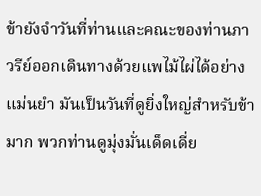ข้ายังจำวันที่ท่านและคณะของท่านภาวรีย์ออกเดินทางด้วยแพไม้ไผ่ได้อย่างแม่นยำ มันเป็นวันที่ดูยิ่งใหญ่สำหรับข้ามาก พวกท่านดูมุ่งมั่นเด็ดเดี่ย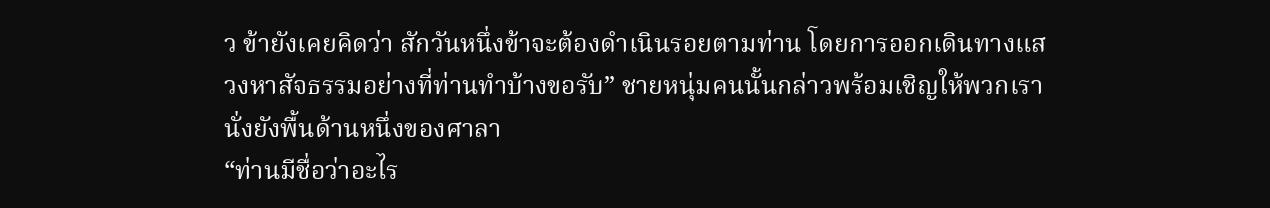ว ข้ายังเคยคิดว่า สักวันหนึ่งข้าจะต้องดำเนินรอยตามท่าน โดยการออกเดินทางแสวงหาสัจธรรมอย่างที่ท่านทำบ้างขอรับ” ชายหนุ่มคนนั้นกล่าวพร้อมเชิญให้พวกเรานั่งยังพื้นด้านหนึ่งของศาลา
“ท่านมีชื่อว่าอะไร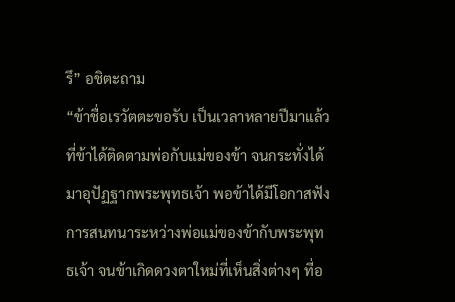รึ” อชิตะถาม
“ข้าชื่อเรวัตตะขอรับ เป็นเวลาหลายปีมาแล้วที่ข้าได้ติดตามพ่อกับแม่ของข้า จนกระทั่งได้มาอุปัฏฐากพระพุทธเจ้า พอข้าได้มีโอกาสฟังการสนทนาระหว่างพ่อแม่ของข้ากับพระพุทธเจ้า จนข้าเกิดดวงตาใหม่ที่เห็นสิ่งต่างๆ ที่อ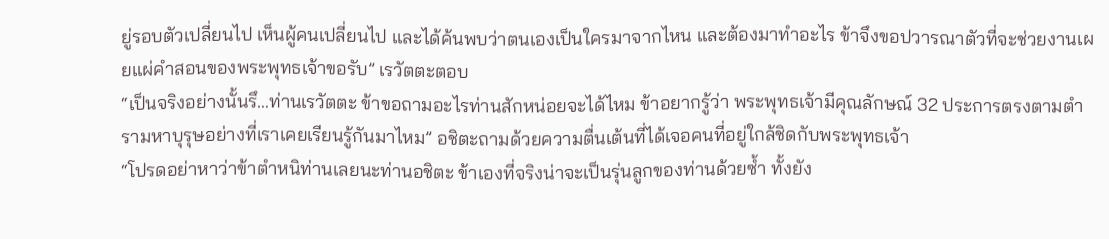ยู่รอบตัวเปลี่ยนไป เห็นผู้คนเปลี่ยนไป และได้ค้นพบว่าตนเองเป็นใครมาจากไหน และต้องมาทำอะไร ข้าจึงขอปวารณาตัวที่จะช่วยงานเผยแผ่คำสอนของพระพุทธเจ้าขอรับ” เรวัตตะตอบ
“เป็นจริงอย่างนั้นรึ…ท่านเรวัตตะ ข้าขอถามอะไรท่านสักหน่อยจะได้ไหม ข้าอยากรู้ว่า พระพุทธเจ้ามีคุณลักษณ์ 32 ประการตรงตามตำรามหาบุรุษอย่างที่เราเคยเรียนรู้กันมาไหม” อชิตะถามด้วยความตื่นเต้นที่ได้เจอคนที่อยู่ใกล้ชิดกับพระพุทธเจ้า
“โปรดอย่าหาว่าข้าตำหนิท่านเลยนะท่านอชิตะ ข้าเองที่จริงน่าจะเป็นรุ่นลูกของท่านด้วยซ้ำ ทั้งยัง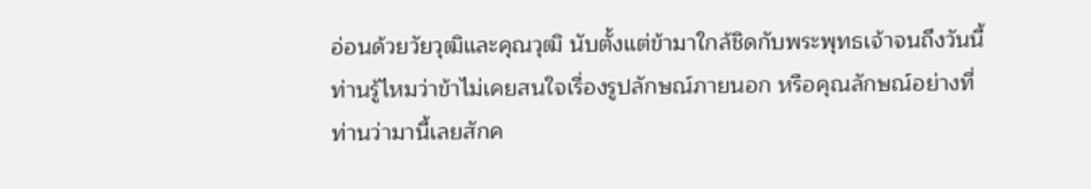อ่อนด้วยวัยวุฒิและคุณวุฒิ นับตั้งแต่ข้ามาใกล้ชิดกับพระพุทธเจ้าจนถึงวันนี้ ท่านรู้ไหมว่าข้าไม่เคยสนใจเรื่องรูปลักษณ์ภายนอก หรือคุณลักษณ์อย่างที่ท่านว่ามานี้เลยสักค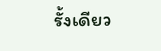รั้งเดียว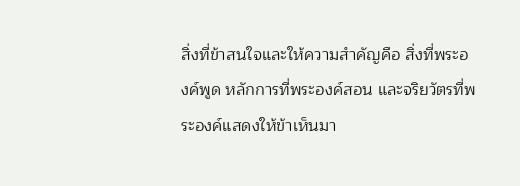สิ่งที่ข้าสนใจและให้ความสำคัญคือ สิ่งที่พระองค์พูด หลักการที่พระองค์สอน และจริยวัตรที่พระองค์แสดงให้ข้าเห็นมา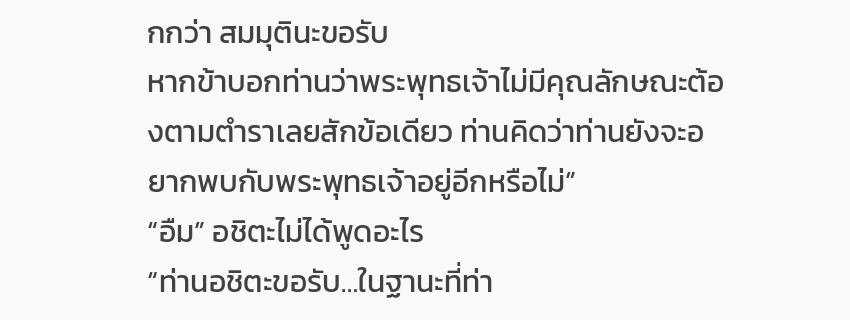กกว่า สมมุตินะขอรับ
หากข้าบอกท่านว่าพระพุทธเจ้าไม่มีคุณลักษณะต้องตามตำราเลยสักข้อเดียว ท่านคิดว่าท่านยังจะอยากพบกับพระพุทธเจ้าอยู่อีกหรือไม่”
“อืม” อชิตะไม่ได้พูดอะไร
“ท่านอชิตะขอรับ…ในฐานะที่ท่า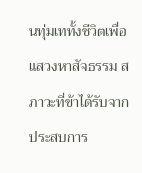นทุ่มเททั้งชีวิตเพื่อแสวงหาสัจธรรม สภาวะที่ข้าได้รับจากประสบการ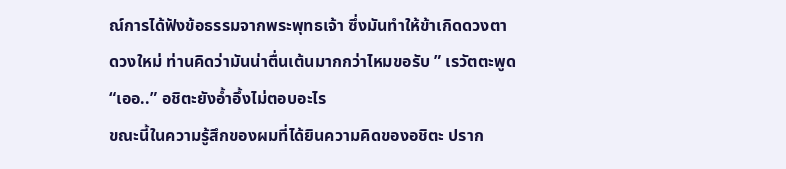ณ์การได้ฟังข้อธรรมจากพระพุทธเจ้า ซึ่งมันทำให้ข้าเกิดดวงตาดวงใหม่ ท่านคิดว่ามันน่าตื่นเต้นมากกว่าไหมขอรับ ” เรวัตตะพูด
“เออ..” อชิตะยังอ้ำอึ้งไม่ตอบอะไร
ขณะนี้ในความรู้สึกของผมที่ได้ยินความคิดของอชิตะ ปราก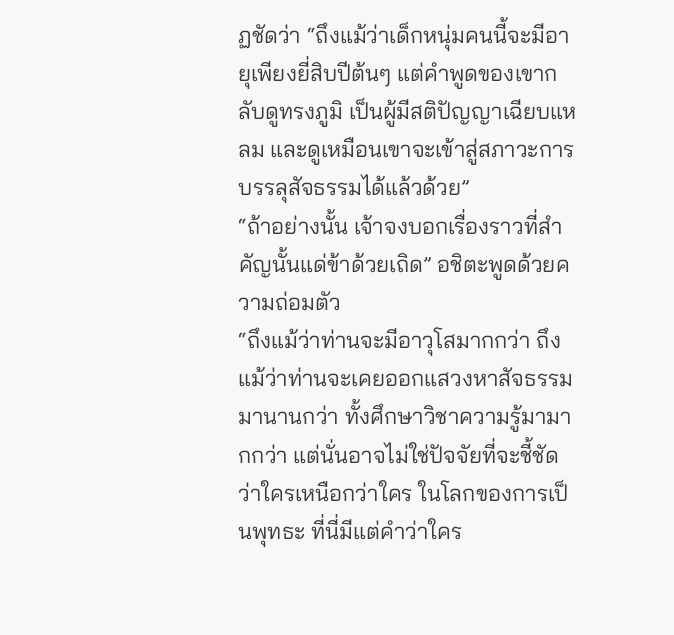ฏชัดว่า “ถึงแม้ว่าเด็กหนุ่มคนนี้จะมีอายุเพียงยี่สิบปีต้นๆ แต่คำพูดของเขากลับดูทรงภูมิ เป็นผู้มีสติปัญญาเฉียบแหลม และดูเหมือนเขาจะเข้าสู่สภาวะการบรรลุสัจธรรมได้แล้วด้วย”
“ถ้าอย่างนั้น เจ้าจงบอกเรื่องราวที่สำคัญนั้นแด่ข้าด้วยเถิด” อชิตะพูดด้วยความถ่อมตัว
“ถึงแม้ว่าท่านจะมีอาวุโสมากกว่า ถึงแม้ว่าท่านจะเคยออกแสวงหาสัจธรรมมานานกว่า ทั้งศึกษาวิชาความรู้มามากกว่า แต่นั่นอาจไม่ใช่ปัจจัยที่จะชี้ชัดว่าใครเหนือกว่าใคร ในโลกของการเป็นพุทธะ ที่นี่มีแต่คำว่าใคร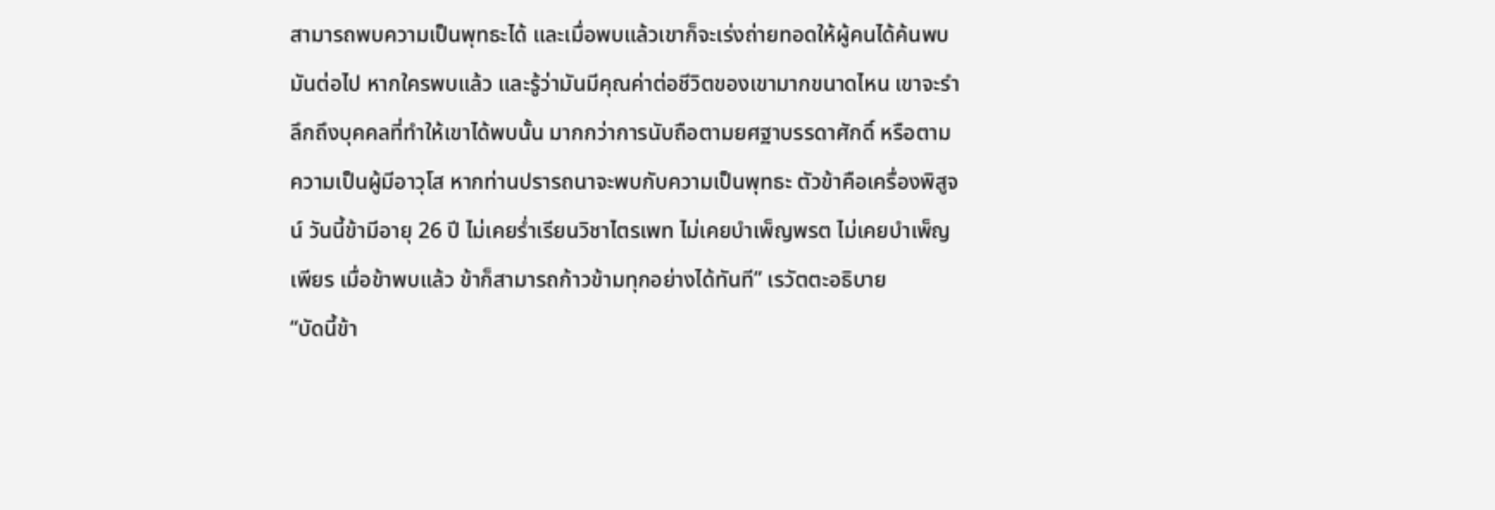สามารถพบความเป็นพุทธะได้ และเมื่อพบแล้วเขาก็จะเร่งถ่ายทอดให้ผู้คนได้ค้นพบมันต่อไป หากใครพบแล้ว และรู้ว่ามันมีคุณค่าต่อชีวิตของเขามากขนาดไหน เขาจะรำลึกถึงบุคคลที่ทำให้เขาได้พบนั้น มากกว่าการนับถือตามยศฐาบรรดาศักดิ์ หรือตามความเป็นผู้มีอาวุโส หากท่านปรารถนาจะพบกับความเป็นพุทธะ ตัวข้าคือเครื่องพิสูจน์ วันนี้ข้ามีอายุ 26 ปี ไม่เคยร่ำเรียนวิชาไตรเพท ไม่เคยบำเพ็ญพรต ไม่เคยบำเพ็ญเพียร เมื่อข้าพบแล้ว ข้าก็สามารถก้าวข้ามทุกอย่างได้ทันที” เรวัตตะอธิบาย
“บัดนี้ข้า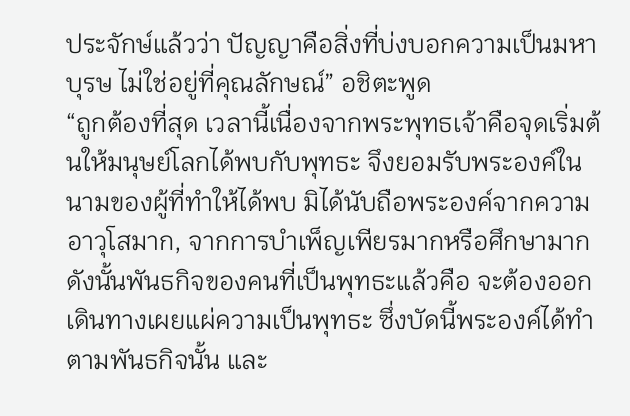ประจักษ์แล้วว่า ปัญญาคือสิ่งที่บ่งบอกความเป็นมหาบุรษ ไม่ใช่อยู่ที่คุณลักษณ์” อชิตะพูด
“ถูกต้องที่สุด เวลานี้เนื่องจากพระพุทธเจ้าคือจุดเริ่มต้นให้มนุษย์โลกได้พบกับพุทธะ จึงยอมรับพระองค์ในนามของผู้ที่ทำให้ได้พบ มิได้นับถือพระองค์จากความอาวุโสมาก, จากการบำเพ็ญเพียรมากหรือศึกษามาก ดังนั้นพันธกิจของคนที่เป็นพุทธะแล้วคือ จะต้องออกเดินทางเผยแผ่ความเป็นพุทธะ ซึ่งบัดนี้พระองค์ได้ทำตามพันธกิจนั้น และ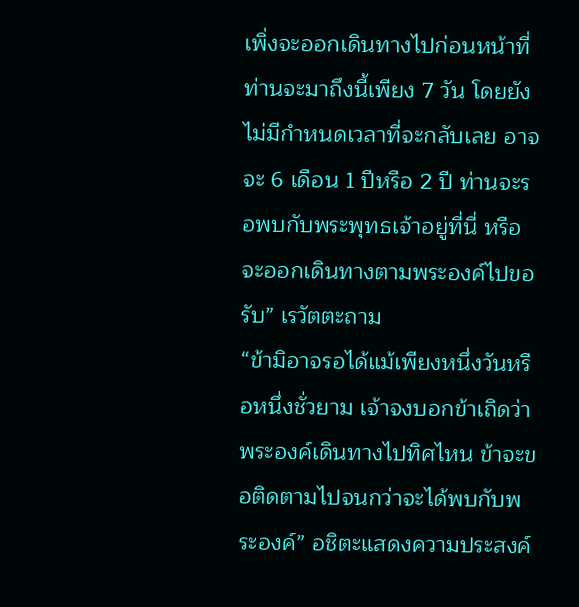เพิ่งจะออกเดินทางไปก่อนหน้าที่ท่านจะมาถึงนี้เพียง 7 วัน โดยยังไม่มีกำหนดเวลาที่จะกลับเลย อาจจะ 6 เดือน 1 ปีหรือ 2 ปี ท่านจะรอพบกับพระพุทธเจ้าอยู่ที่นี่ หรือจะออกเดินทางตามพระองค์ไปขอรับ” เรวัตตะถาม
“ข้ามิอาจรอได้แม้เพียงหนึ่งวันหรือหนึ่งชั่วยาม เจ้าจงบอกข้าเถิดว่า พระองค์เดินทางไปทิศไหน ข้าจะขอติดตามไปจนกว่าจะได้พบกับพระองค์” อชิตะแสดงความประสงค์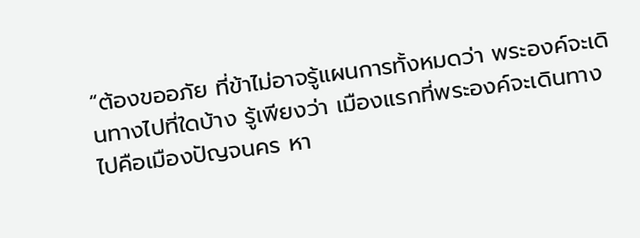“ต้องขออภัย ที่ข้าไม่อาจรู้แผนการทั้งหมดว่า พระองค์จะเดินทางไปที่ใดบ้าง รู้เพียงว่า เมืองแรกที่พระองค์จะเดินทางไปคือเมืองปัญจนคร หา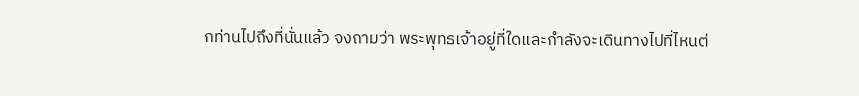กท่านไปถึงที่นั่นแล้ว จงถามว่า พระพุทธเจ้าอยู่ที่ใดและกำลังจะเดินทางไปที่ไหนต่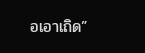อเอาเถิด”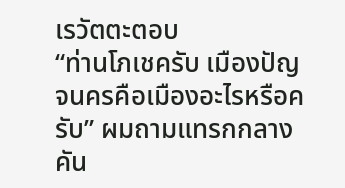เรวัตตะตอบ
“ท่านโภเชครับ เมืองปัญจนครคือเมืองอะไรหรือครับ” ผมถามแทรกกลางคัน